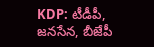KDP: టీడీపీ, జనసేన, బీజేపీ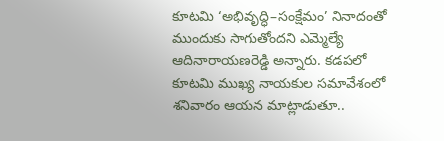కూటమి ‘అభివృద్ధి–సంక్షేమం’ నినాదంతో ముందుకు సాగుతోందని ఎమ్మెల్యే ఆదినారాయణరెడ్డి అన్నారు. కడపలో కూటమి ముఖ్య నాయకుల సమావేశంలో శనివారం ఆయన మాట్లాడుతూ..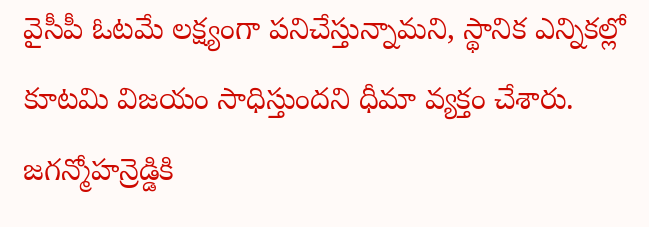వైసీపీ ఓటమే లక్ష్యంగా పనిచేస్తున్నామని, స్థానిక ఎన్నికల్లో కూటమి విజయం సాధిస్తుందని ధీమా వ్యక్తం చేశారు. జగన్మోహన్రెడ్డికి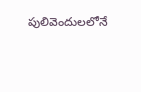పులివెందులలోనే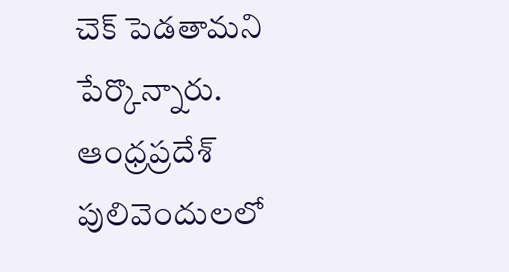చెక్ పెడతామని పేర్కొన్నారు.
ఆంధ్రప్రదేశ్
పులివెందులలో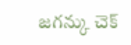జగన్కు చెక్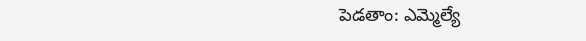పెడతాం: ఎమ్మెల్యే